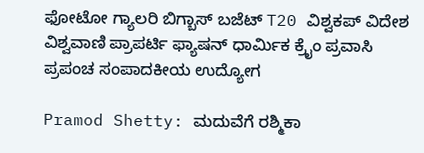ಫೋಟೋ ಗ್ಯಾಲರಿ ಬಿಗ್ಬಾಸ್ ಬಜೆಟ್ T20 ವಿಶ್ವಕಪ್ ವಿದೇಶ ವಿಶ್ವವಾಣಿ ಪ್ರಾಪರ್ಟಿ ಫ್ಯಾಷನ್ ಧಾರ್ಮಿಕ ಕ್ರೈಂ ಪ್ರವಾಸಿ ಪ್ರಪಂಚ ಸಂಪಾದಕೀಯ ಉದ್ಯೋಗ

Pramod Shetty: ಮದುವೆಗೆ ರಶ್ಮಿಕಾ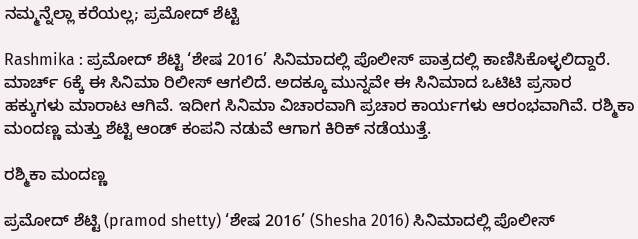ನಮ್ಮನ್ನೆಲ್ಲಾ ಕರೆಯಲ್ಲ; ಪ್ರಮೋದ್ ಶೆಟ್ಟಿ

Rashmika : ಪ್ರಮೋದ್ ಶೆಟ್ಟಿ ‘ಶೇಷ 2016’ ಸಿನಿಮಾದಲ್ಲಿ ಪೊಲೀಸ್ ಪಾತ್ರದಲ್ಲಿ ಕಾಣಿಸಿಕೊಳ್ಳಲಿದ್ದಾರೆ. ಮಾರ್ಚ್ 6ಕ್ಕೆ ಈ ಸಿನಿಮಾ ರಿಲೀಸ್ ಆಗಲಿದೆ. ಅದಕ್ಕೂ ಮುನ್ನವೇ ಈ ಸಿನಿಮಾದ ಒಟಿಟಿ ಪ್ರಸಾರ ಹಕ್ಕುಗಳು ಮಾರಾಟ ಆಗಿವೆ. ಇದೀಗ ಸಿನಿಮಾ ವಿಚಾರವಾಗಿ ಪ್ರಚಾರ ಕಾರ್ಯಗಳು ಆರಂಭವಾಗಿವೆ. ರಶ್ಮಿಕಾ ಮಂದಣ್ಣ ಮತ್ತು ಶೆಟ್ಟಿ ಆಂಡ್ ಕಂಪನಿ ನಡುವೆ ಆಗಾಗ ಕಿರಿಕ್ ನಡೆಯುತ್ತೆ.

ರಶ್ಮಿಕಾ ಮಂದಣ್ಣ

ಪ್ರಮೋದ್ ಶೆಟ್ಟಿ (pramod shetty) ‘ಶೇಷ 2016’ (Shesha 2016) ಸಿನಿಮಾದಲ್ಲಿ ಪೊಲೀಸ್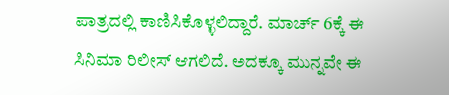ಪಾತ್ರದಲ್ಲಿ ಕಾಣಿಸಿಕೊಳ್ಳಲಿದ್ದಾರೆ. ಮಾರ್ಚ್ 6ಕ್ಕೆ ಈ ಸಿನಿಮಾ ರಿಲೀಸ್ ಆಗಲಿದೆ. ಅದಕ್ಕೂ ಮುನ್ನವೇ ಈ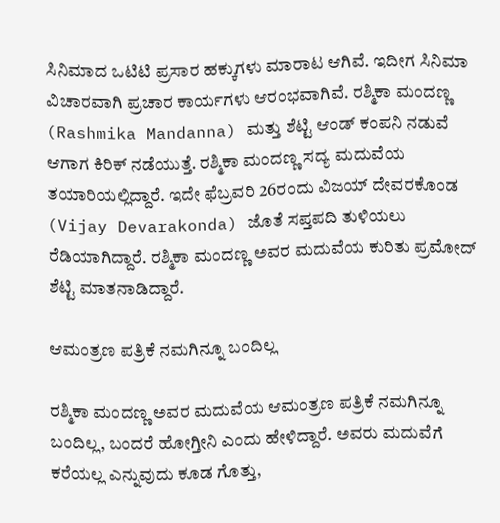ಸಿನಿಮಾದ ಒಟಿಟಿ ಪ್ರಸಾರ ಹಕ್ಕುಗಳು ಮಾರಾಟ ಆಗಿವೆ. ಇದೀಗ ಸಿನಿಮಾ ವಿಚಾರವಾಗಿ ಪ್ರಚಾರ ಕಾರ್ಯಗಳು ಆರಂಭವಾಗಿವೆ. ರಶ್ಮಿಕಾ ಮಂದಣ್ಣ (Rashmika Mandanna) ಮತ್ತು ಶೆಟ್ಟಿ ಆಂಡ್ ಕಂಪನಿ ನಡುವೆ ಆಗಾಗ ಕಿರಿಕ್ ನಡೆಯುತ್ತೆ. ರಶ್ಮಿಕಾ ಮಂದಣ್ಣ ಸದ್ಯ ಮದುವೆಯ ತಯಾರಿಯಲ್ಲಿದ್ದಾರೆ. ಇದೇ ಫೆಬ್ರವರಿ 26ರಂದು ವಿಜಯ್ ದೇವರಕೊಂಡ (Vijay Devarakonda) ಜೊತೆ ಸಪ್ತಪದಿ ತುಳಿಯಲು ರೆಡಿಯಾಗಿದ್ದಾರೆ. ರಶ್ಮಿಕಾ ಮಂದಣ್ಣ ಅವರ ಮದುವೆಯ ಕುರಿತು ಪ್ರಮೋದ್ ಶೆಟ್ಟಿ ಮಾತನಾಡಿದ್ದಾರೆ.

ಆಮಂತ್ರಣ ಪತ್ರಿಕೆ ನಮಗಿನ್ನೂ ಬಂದಿಲ್ಲ

ರಶ್ಮಿಕಾ ಮಂದಣ್ಣ ಅವರ ಮದುವೆಯ ಆಮಂತ್ರಣ ಪತ್ರಿಕೆ ನಮಗಿನ್ನೂ ಬಂದಿಲ್ಲ, ಬಂದರೆ ಹೋಗ್ತೀನಿ ಎಂದು ಹೇಳಿದ್ದಾರೆ. ಅವರು ಮದುವೆಗೆ ಕರೆಯಲ್ಲ ಎನ್ನುವುದು ಕೂಡ ಗೊತ್ತು,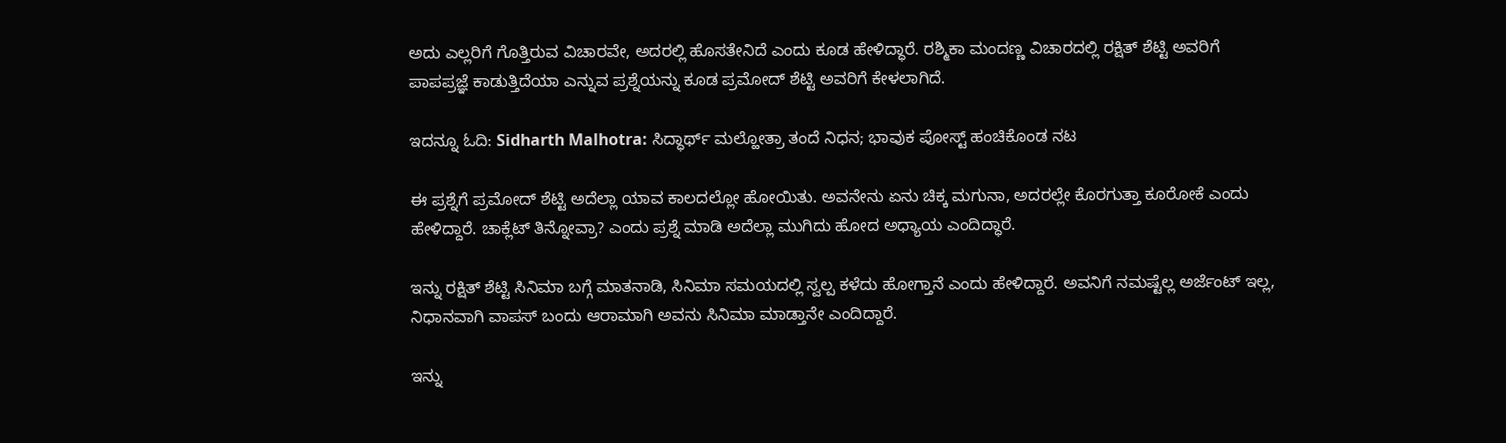ಅದು ಎಲ್ಲರಿಗೆ ಗೊತ್ತಿರುವ ವಿಚಾರವೇ, ಅದರಲ್ಲಿ ಹೊಸತೇನಿದೆ ಎಂದು ಕೂಡ ಹೇಳಿದ್ಧಾರೆ. ರಶ್ಮಿಕಾ ಮಂದಣ್ಣ ವಿಚಾರದಲ್ಲಿ ರಕ್ಷಿತ್ ಶೆಟ್ಟಿ ಅವರಿಗೆ ಪಾಪಪ್ರಜ್ಞೆ ಕಾಡುತ್ತಿದೆಯಾ ಎನ್ನುವ ಪ್ರಶ್ನೆಯನ್ನು ಕೂಡ ಪ್ರಮೋದ್ ಶೆಟ್ಟಿ ಅವರಿಗೆ ಕೇಳಲಾಗಿದೆ.

ಇದನ್ನೂ ಓದಿ: Sidharth Malhotra: ಸಿದ್ಧಾರ್ಥ್ ಮಲ್ಹೋತ್ರಾ ತಂದೆ ನಿಧನ; ಭಾವುಕ ಪೋಸ್ಟ್‌ ಹಂಚಿಕೊಂಡ ನಟ

ಈ ಪ್ರಶ್ನೆಗೆ ಪ್ರಮೋದ್ ಶೆಟ್ಟಿ ಅದೆಲ್ಲಾ ಯಾವ ಕಾಲದಲ್ಲೋ ಹೋಯಿತು. ಅವನೇನು ಏನು ಚಿಕ್ಕ ಮಗುನಾ, ಅದರಲ್ಲೇ ಕೊರಗುತ್ತಾ ಕೂರೋಕೆ ಎಂದು ಹೇಳಿದ್ದಾರೆ. ಚಾಕ್ಲೆಟ್ ತಿನ್ನೋವ್ರಾ? ಎಂದು ಪ್ರಶ್ನೆ ಮಾಡಿ ಅದೆಲ್ಲಾ ಮುಗಿದು ಹೋದ ಅಧ್ಯಾಯ ಎಂದಿದ್ಧಾರೆ.

ಇನ್ನು ರಕ್ಷಿತ್‌ ಶೆಟ್ಟಿ ಸಿನಿಮಾ ಬಗ್ಗೆ ಮಾತನಾಡಿ, ಸಿನಿಮಾ ಸಮಯದಲ್ಲಿ ಸ್ವಲ್ಪ ಕಳೆದು ಹೋಗ್ತಾನೆ ಎಂದು ಹೇಳಿದ್ದಾರೆ. ಅವನಿಗೆ ನಮಷ್ಟೆಲ್ಲ ಅರ್ಜೆಂಟ್ ಇಲ್ಲ, ನಿಧಾನವಾಗಿ ವಾಪಸ್ ಬಂದು ಆರಾಮಾಗಿ ಅವನು ಸಿನಿಮಾ ಮಾಡ್ತಾನೇ ಎಂದಿದ್ದಾರೆ.

ಇನ್ನು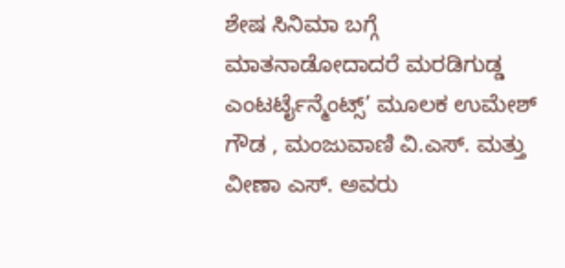ಶೇಷ ಸಿನಿಮಾ ಬಗ್ಗೆ ಮಾತನಾಡೋದಾದರೆ ಮರಡಿಗುಡ್ಡ ಎಂಟರ್ಟೈನ್ಮೆಂಟ್ಸ್’ ಮೂಲಕ ಉಮೇಶ್ ಗೌಡ , ಮಂಜುವಾಣಿ ವಿ.ಎಸ್. ಮತ್ತು ವೀಣಾ ಎಸ್. ಅವರು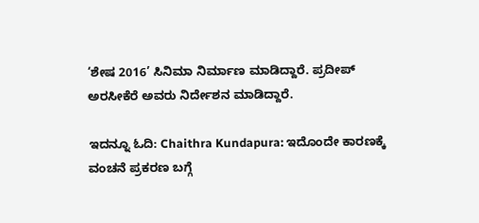‘ಶೇಷ 2016’ ಸಿನಿಮಾ ನಿರ್ಮಾಣ ಮಾಡಿದ್ದಾರೆ. ಪ್ರದೀಪ್ ಅರಸೀಕೆರೆ ಅವರು ನಿರ್ದೇಶನ ಮಾಡಿದ್ದಾರೆ.

ಇದನ್ನೂ ಓದಿ: Chaithra Kundapura: ಇದೊಂದೇ ಕಾರಣಕ್ಕೆ ವಂಚನೆ ಪ್ರಕರಣ ಬಗ್ಗೆ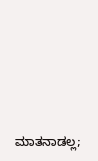ಮಾತನಾಡಲ್ಲ;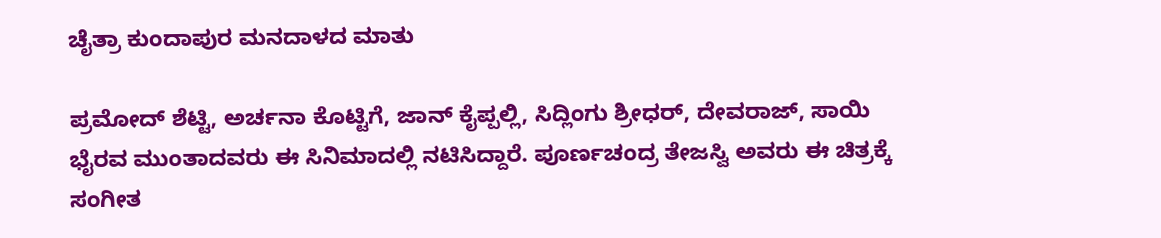ಚೈತ್ರಾ ಕುಂದಾಪುರ ಮನದಾಳದ ಮಾತು

ಪ್ರಮೋದ್ ಶೆಟ್ಟಿ, ಅರ್ಚನಾ ಕೊಟ್ಟಿಗೆ, ಜಾನ್ ಕೈಪ್ಪಲ್ಲಿ, ಸಿದ್ಲಿಂಗು ಶ್ರೀಧರ್, ದೇವರಾಜ್, ಸಾಯಿ ಭೈರವ ಮುಂತಾದವರು ಈ ಸಿನಿಮಾದಲ್ಲಿ ನಟಿಸಿದ್ದಾರೆ. ಪೂರ್ಣಚಂದ್ರ ತೇಜಸ್ವಿ ಅವರು ಈ ಚಿತ್ರಕ್ಕೆ ಸಂಗೀತ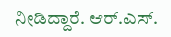ನೀಡಿದ್ದಾರೆ. ಆರ್.ಎಸ್.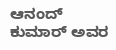ಆನಂದ್ ಕುಮಾರ್ ಅವರ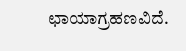ಛಾಯಾಗ್ರಹಣವಿದೆ.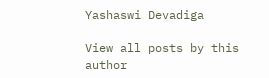Yashaswi Devadiga

View all posts by this author